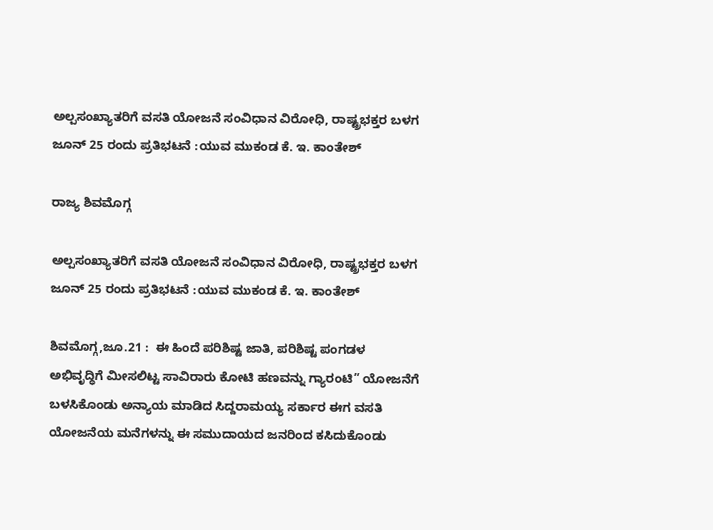ಅಲ್ಪಸಂಖ್ಯಾತರಿಗೆ ವಸತಿ ಯೋಜನೆ ಸಂವಿಧಾನ ವಿರೋಧಿ, ರಾಷ್ಟ್ರಭಕ್ತರ ಬಳಗ ಜೂನ್ 25 ರಂದು ಪ್ರತಿಭಟನೆ :ಯುವ ಮುಕಂಡ ಕೆ. ಇ. ಕಾಂತೇಶ್

ರಾಜ್ಯ ಶಿವಮೊಗ್ಗ

ಅಲ್ಪಸಂಖ್ಯಾತರಿಗೆ ವಸತಿ ಯೋಜನೆ ಸಂವಿಧಾನ ವಿರೋಧಿ, ರಾಷ್ಟ್ರಭಕ್ತರ ಬಳಗ ಜೂನ್ 25 ರಂದು ಪ್ರತಿಭಟನೆ :ಯುವ ಮುಕಂಡ ಕೆ. ಇ. ಕಾಂತೇಶ್

ಶಿವಮೊಗ್ಗ,ಜೂ.21 :  ಈ ಹಿಂದೆ ಪರಿಶಿಷ್ಟ ಜಾತಿ, ಪರಿಶಿಷ್ಟ ಪಂಗಡಳ ಅಭಿವೃದ್ಧಿಗೆ ಮೀಸಲಿಟ್ಟ ಸಾವಿರಾರು ಕೋಟಿ ಹಣವನ್ನು ಗ್ಯಾರಂಟಿ” ಯೋಜನೆಗೆ ಬಳಸಿಕೊಂಡು ಅನ್ಯಾಯ ಮಾಡಿದ ಸಿದ್ದರಾಮಯ್ಯ ಸರ್ಕಾರ ಈಗ ವಸತಿ ಯೋಜನೆಯ ಮನೆಗಳನ್ನು ಈ ಸಮುದಾಯದ ಜನರಿಂದ ಕಸಿದುಕೊಂಡು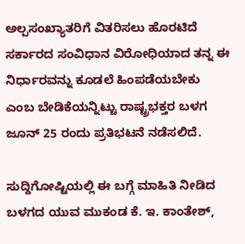ಅಲ್ಪಸಂಖ್ಯಾತರಿಗೆ ವಿತರಿಸಲು ಹೊರಟಿದೆ ಸರ್ಕಾರದ ಸಂವಿಧಾನ ವಿರೋಧಿಯಾದ ತನ್ನ ಈ ನಿರ್ಧಾರವನ್ನು ಕೂಡಲೆ ಹಿಂಪಡೆಯಬೇಕು ಎಂಬ ಬೇಡಿಕೆಯನ್ನಿಟ್ಟು ರಾಷ್ಟ್ರಭಕ್ತರ ಬಳಗ ಜೂನ್ 25 ರಂದು ಪ್ರತಿಭಟನೆ ನಡೆಸಲಿದೆ.

ಸುದ್ದಿಗೋಷ್ಟಿಯಲ್ಲಿ ಈ ಬಗ್ಗೆ ಮಾಹಿತಿ ನೀಡಿದ ಬಳಗದ ಯುವ ಮುಕಂಡ ಕೆ. ಇ. ಕಾಂತೇಶ್,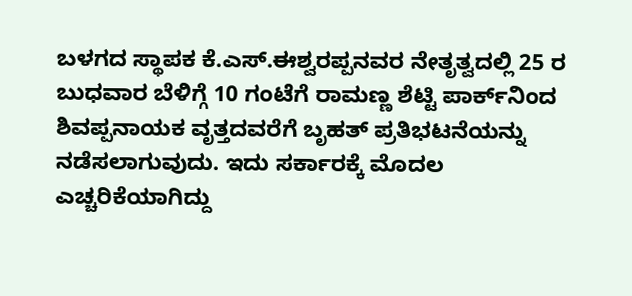ಬಳಗದ ಸ್ಥಾಪಕ ಕೆ.ಎಸ್.ಈಶ್ವರಪ್ಪನವರ ನೇತೃತ್ವದಲ್ಲಿ 25 ರ ಬುಧವಾರ ಬೆಳಿಗ್ಗೆ 10 ಗಂಟೆಗೆ ರಾಮಣ್ಣ ಶೆಟ್ಟಿ ಪಾರ್ಕ್‌ನಿಂದ ಶಿವಪ್ಪನಾಯಕ ವೃತ್ತದವರೆಗೆ ಬೃಹತ್ ಪ್ರತಿಭಟನೆಯನ್ನು ನಡೆಸಲಾಗುವುದು. ಇದು ಸರ್ಕಾರಕ್ಕೆ ಮೊದಲ ಎಚ್ಚರಿಕೆಯಾಗಿದ್ದು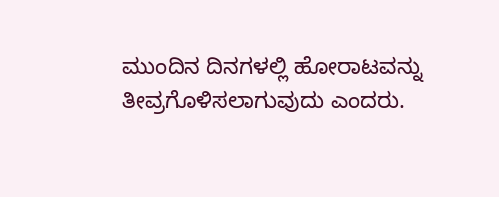ಮುಂದಿನ ದಿನಗಳಲ್ಲಿ ಹೋರಾಟವನ್ನು ತೀವ್ರಗೊಳಿಸಲಾಗುವುದು ಎಂದರು.